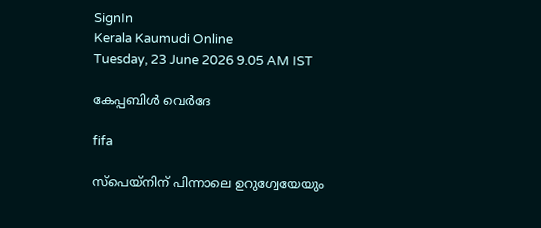SignIn
Kerala Kaumudi Online
Tuesday, 23 June 2026 9.05 AM IST

കേപ്പബിൾ വെർദേ

fifa

സ്പെയ്നിന് പിന്നാലെ ഉറുഗ്വേയേയും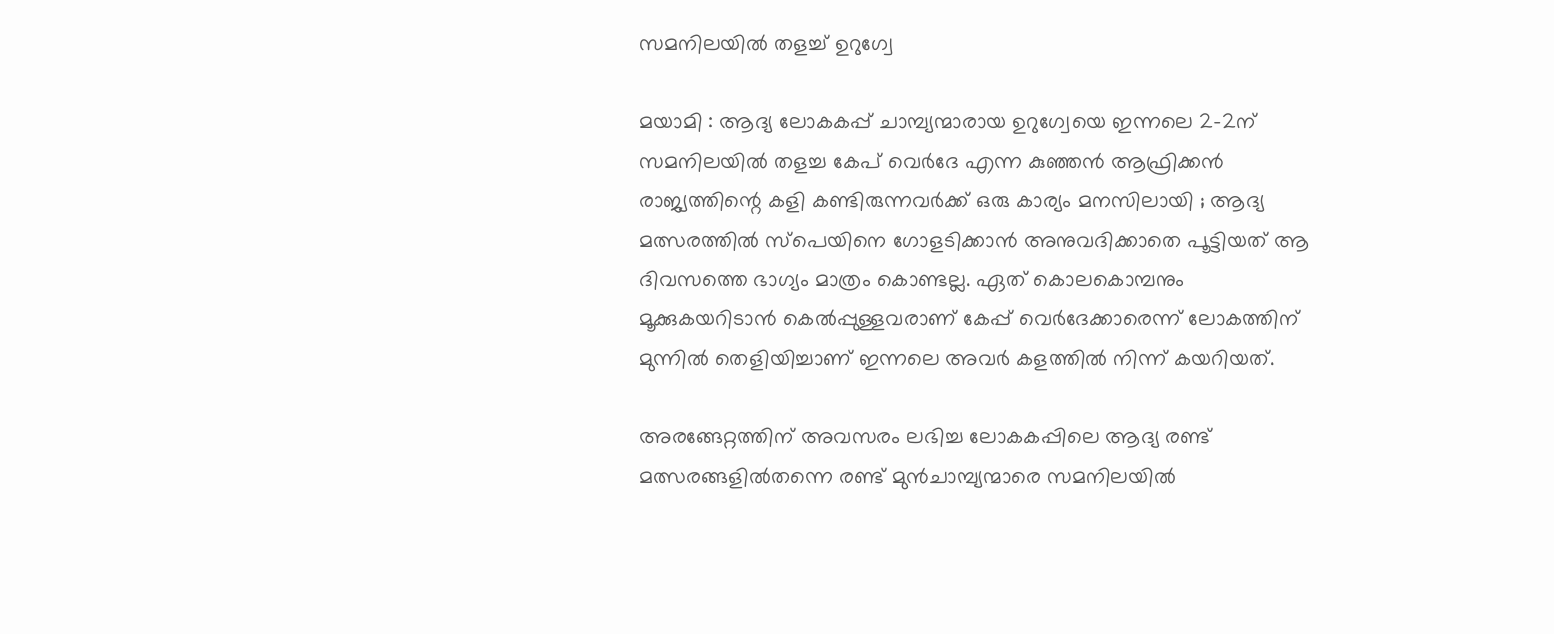സമനിലയിൽ തളച്ച് ഉറുഗ്വേ

മയാമി : ആദ്യ ലോകകപ്പ് ചാമ്പ്യന്മാരായ ഉറുഗ്വേയെ ഇന്നലെ 2-2ന് സമനിലയിൽ തളച്ച കേപ് വെർദേ എന്ന കുഞ്ഞൻ ആഫ്രിക്കൻ രാജ്യത്തിന്റെ കളി കണ്ടിരുന്നവർക്ക് ഒരു കാര്യം മനസിലായി ; ആദ്യ മത്സരത്തിൽ സ്പെയിനെ ഗോളടിക്കാൻ അനുവദിക്കാതെ പൂട്ടിയത് ആ ദിവസത്തെ ഭാഗ്യം മാത്രം കൊണ്ടല്ല. ഏത് കൊലകൊമ്പനും മൂക്കുകയറിടാൻ കെൽപ്പുള്ളവരാണ് കേപ്പ് വെർദേക്കാരെന്ന് ലോകത്തിന് മുന്നിൽ തെളിയിച്ചാണ് ഇന്നലെ അവർ കളത്തിൽ നിന്ന് കയറിയത്.

അരങ്ങേറ്റത്തിന് അവസരം ലഭിച്ച ലോകകപ്പിലെ ആദ്യ രണ്ട് മത്സരങ്ങളിൽതന്നെ രണ്ട് മുൻചാമ്പ്യന്മാരെ സമനിലയിൽ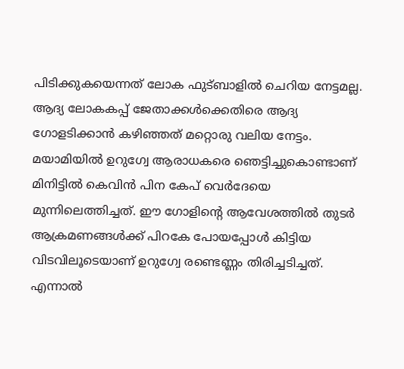പിടിക്കുകയെന്നത് ലോക ഫുട്ബാളിൽ ചെറിയ നേട്ടമല്ല. ആദ്യ ലോകകപ്പ് ജേതാക്കൾക്കെതിരെ ആദ്യ ഗോളടിക്കാൻ കഴിഞ്ഞത് മറ്റൊരു വലിയ നേട്ടം. മയാമിയിൽ ഉറുഗ്വേ ആരാധകരെ ഞെട്ടിച്ചുകൊണ്ടാണ് മിനിട്ടിൽ കെവിൻ പിന കേപ് വെർദേയെ മുന്നിലെത്തിച്ചത്. ഈ ഗോളിന്റെ ആവേശത്തിൽ തുടർ ആക്രമണങ്ങൾക്ക് പിറകേ പോയപ്പോൾ കിട്ടിയ വിടവിലൂടെയാണ് ഉറുഗ്വേ രണ്ടെണ്ണം തിരിച്ചടിച്ചത്. എന്നാൽ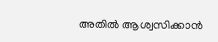അതിൽ ആശ്വസിക്കാൻ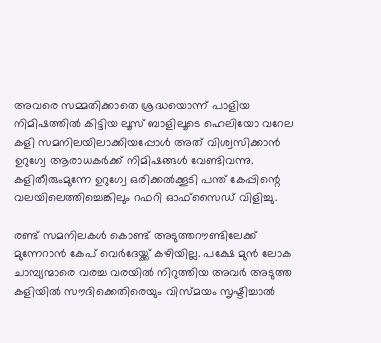അവരെ സമ്മതിക്കാതെ ശ്രദ്ധയൊന്ന് പാളിയ നിമിഷത്തിൽ കിട്ടിയ ലൂസ് ബാളിലൂടെ ഹെലിയോ വറേല കളി സമനിലയിലാക്കിയപ്പോൾ അത് വിശ്വസിക്കാൻ ഉറുഗ്വേ ആരാധകർക്ക് നിമിഷങ്ങൾ വേണ്ടിവന്നു. കളിതീരുംമുന്നേ ഉറുഗ്വേ ഒരിക്കൽക്കൂടി പന്ത് കേപ്പിന്റെ വലയിലെത്തിച്ചെങ്കിലും റഫറി ഓഫ്സൈഡ് വിളിച്ചു.

രണ്ട് സമനിലകൾ കൊണ്ട് അടുത്തറൗണ്ടിലേക്ക് മുന്നേറാൻ കേപ് വെർദേയ്ക്ക് കഴിയില്ല. പക്ഷേ മുൻ ലോക ചാമ്പ്യന്മാരെ വരച്ച വരയിൽ നിറുത്തിയ അവർ അടുത്ത കളിയിൽ സൗദിക്കെതിരെയും വിസ്മയം സൃഷ്ടിച്ചാൽ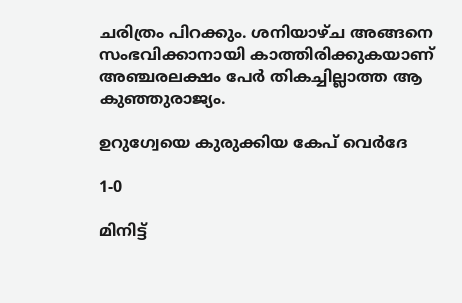ചരിത്രം പിറക്കും. ശനിയാഴ്ച അങ്ങനെ സംഭവിക്കാനായി കാത്തിരിക്കുകയാണ് അഞ്ചരലക്ഷം പേർ തികച്ചില്ലാത്ത ആ കുഞ്ഞുരാജ്യം.

ഉറുഗ്വേയെ കുരുക്കിയ കേപ് വെർദേ

1-0

മിനിട്ട്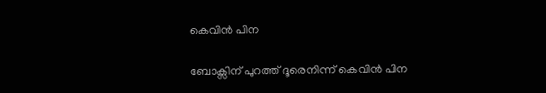കെവിൻ പിന

ബോക്സിന് പുറത്ത് ദൂരെനിന്ന് കെവിൻ പിന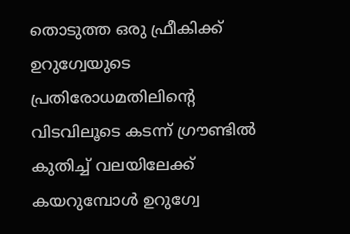തൊടുത്ത ഒരു ഫ്രീകിക്ക് ഉറുഗ്വേയുടെ പ്രതിരോധമതിലിന്റെ വിടവിലൂടെ കടന്ന് ഗ്രൗണ്ടിൽ കുതിച്ച് വലയിലേക്ക് കയറുമ്പോൾ ഉറുഗ്വേ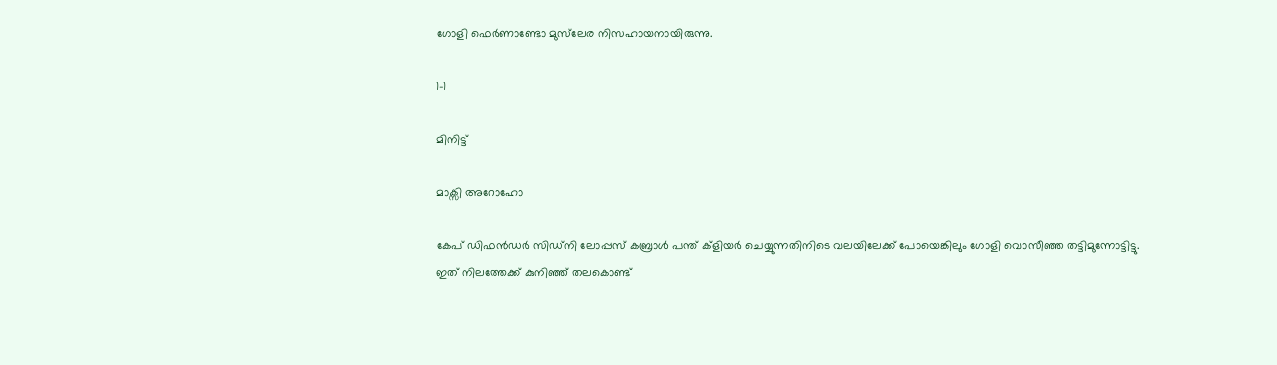ഗോളി ഫെർണാണ്ടോ മുസ്‌ലേര നിസഹായനായിരുന്നു.

1-1

മിനിട്ട്

മാക്സി അറോഹോ

കേപ് ഡിഫൻഡർ സിഡ്നി ലോപ്പസ് കബ്രാൾ പന്ത് ക്ളിയർ ചെയ്യുന്നതിനിടെ വലയിലേക്ക് പോയെങ്കിലും ഗോളി വൊസീഞ്ഞ തട്ടിമുന്നോട്ടിട്ടു. ഇത് നിലത്തേക്ക് കുനിഞ്ഞ് തലകൊണ്ട്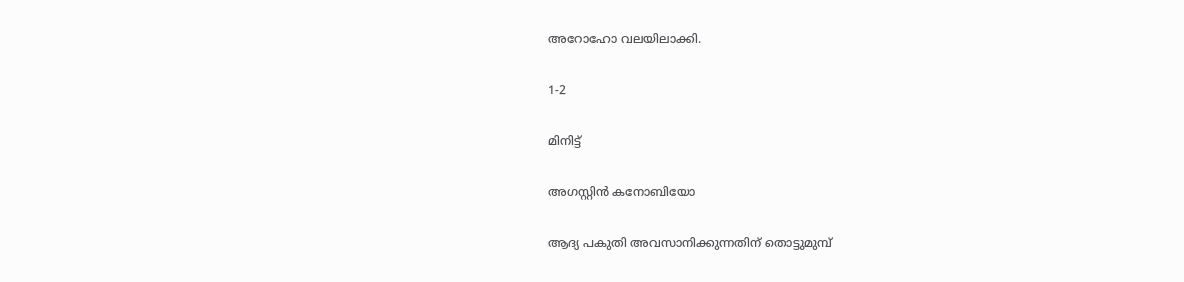അറോഹോ വലയിലാക്കി.

1-2

മിനിട്ട്

അഗസ്റ്റിൻ കനോബിയോ

ആദ്യ പകുതി അവസാനിക്കുന്നതിന് തൊട്ടുമുമ്പ്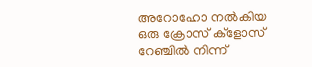അറോഹോ നൽകിയ ഒരു ക്രോസ് ക്ളോസ് റേഞ്ചിൽ നിന്ന്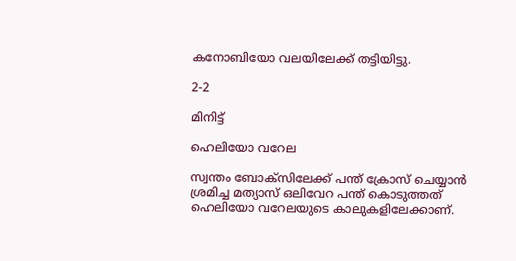കനോബിയോ വലയിലേക്ക് തട്ടിയിട്ടു.

2-2

മിനിട്ട്

ഹെലിയോ വറേല

സ്വന്തം ബോക്സിലേക്ക് പന്ത് ക്രോസ് ചെയ്യാൻ ശ്രമിച്ച മത്യാസ് ഒലിവേറ പന്ത് കൊടുത്തത് ഹെലിയോ വറേലയുടെ കാലുകളിലേക്കാണ്.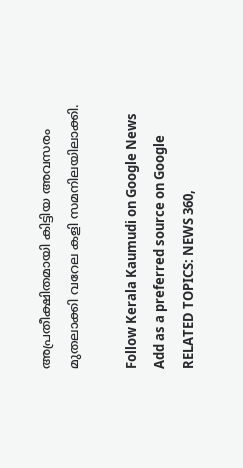അപ്രതീക്ഷിതമായി കിട്ടിയ അവസരം മുതലാക്കി വറേല കളി സമനിലയിലാക്കി.

Follow Kerala Kaumudi on Google News Add as a preferred source on Google
RELATED TOPICS: NEWS 360,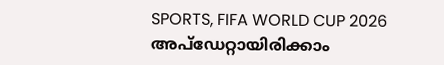SPORTS, FIFA WORLD CUP 2026
അപ്ഡേറ്റായിരിക്കാം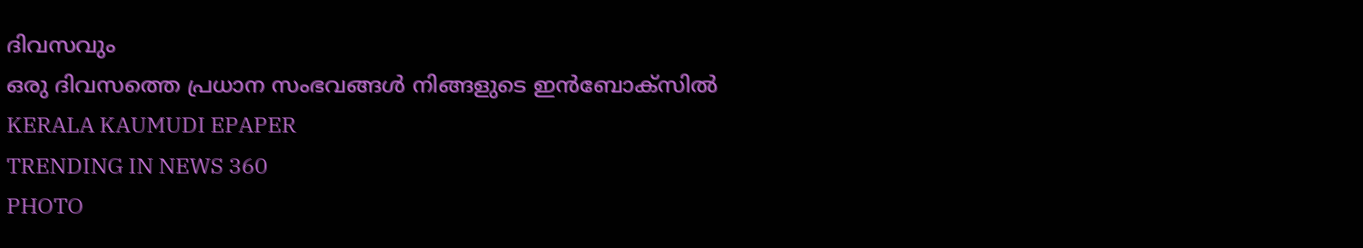ദിവസവും
ഒരു ദിവസത്തെ പ്രധാന സംഭവങ്ങൾ നിങ്ങളുടെ ഇൻബോക്സിൽ
KERALA KAUMUDI EPAPER
TRENDING IN NEWS 360
PHOTO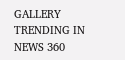GALLERY
TRENDING IN NEWS 360